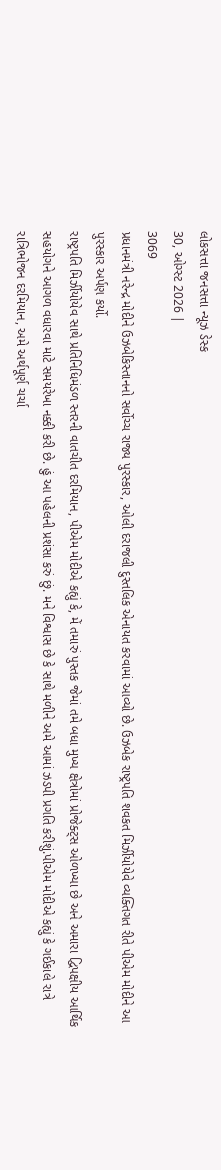લોકસત્તા જનસત્તા ન્યૂઝ ડેસ્ક
30, ઓગ્સ્ટ 2026 |
3069
પ્રધાનમંત્રી નરેન્દ્ર મોદીને ઉઝબેકિસ્તાનનો સર્વોચ્ચ રાજ્ય પુરસ્કાર, ઓલી દરાજલી દુસ્તલિક એનાયત કરવામાં આવ્યો છે. ઉઝબેક રાષ્ટ્રપતિ શવકત મિર્ઝીયોયેવે વ્યક્તિગત રીતે પીએમ મોદીને આ પુરસ્કાર અર્પણ કર્યો.
રાષ્ટ્રપતિ મિર્ઝીયોયેવ સાથે પ્રતિનિધિમંડળ સ્તરની વાતચીત દરમિયાન, પીએમ મોદીએ કહ્યું કે, મેં તમારું પુસ્તક જેમાં તમે બધા મુખ્ય ક્ષેત્રોમાં પ્રોજેક્ટ્સ ઓળખ્યા છે અને અમારા દ્વિપક્ષીય આર્થિક સહયોગને આગળ વધારવા માટે સમયરેખા નક્કી કરી છે. હું આ પહેલની પ્રશંસા કરું છું. મને વિશ્વાસ છે કે સાથે મળીને અમે આમાં ઝડપી પ્રગતિ કરીશું.પીએમ મોદીએ કહ્યું કે ગઈકાલે રાત્રે રાત્રિભોજન દરમિયાન, અમે અર્થપૂર્ણ ચર્ચા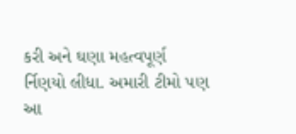કરી અને ઘણા મહત્વપૂર્ણ ર્નિણયો લીધા. અમારી ટીમો પણ આ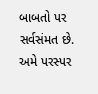બાબતો પર સર્વસંમત છે. અમે પરસ્પર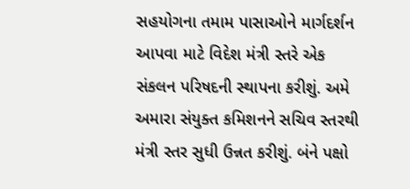સહયોગના તમામ પાસાઓને માર્ગદર્શન આપવા માટે વિદેશ મંત્રી સ્તરે એક સંકલન પરિષદની સ્થાપના કરીશું. અમે અમારા સંયુક્ત કમિશનને સચિવ સ્તરથી મંત્રી સ્તર સુધી ઉન્નત કરીશું. બંને પક્ષો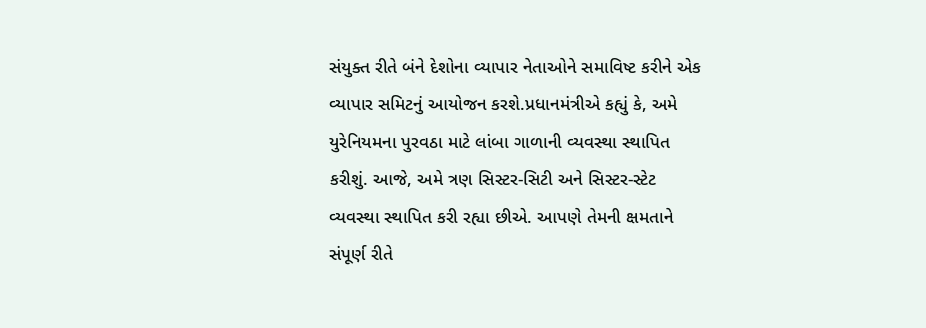સંયુક્ત રીતે બંને દેશોના વ્યાપાર નેતાઓને સમાવિષ્ટ કરીને એક વ્યાપાર સમિટનું આયોજન કરશે.પ્રધાનમંત્રીએ કહ્યું કે, અમે યુરેનિયમના પુરવઠા માટે લાંબા ગાળાની વ્યવસ્થા સ્થાપિત કરીશું. આજે, અમે ત્રણ સિસ્ટર-સિટી અને સિસ્ટર-સ્ટેટ વ્યવસ્થા સ્થાપિત કરી રહ્યા છીએ. આપણે તેમની ક્ષમતાને સંપૂર્ણ રીતે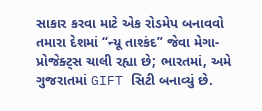સાકાર કરવા માટે એક રોડમેપ બનાવવો તમારા દેશમાં “ન્યૂ તાશ્કંદ” જેવા મેગા-પ્રોજેક્ટ્સ ચાલી રહ્યા છે; ભારતમાં, અમે ગુજરાતમાં GIFT સિટી બનાવ્યું છે.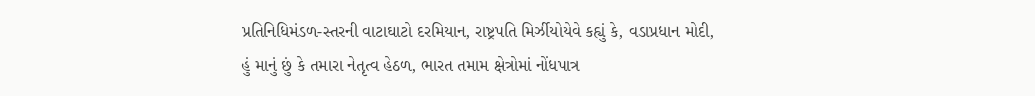પ્રતિનિધિમંડળ-સ્તરની વાટાઘાટો દરમિયાન, રાષ્ટ્રપતિ મિર્ઝીયોયેવે કહ્યું કે, વડાપ્રધાન મોદી, હું માનું છું કે તમારા નેતૃત્વ હેઠળ, ભારત તમામ ક્ષેત્રોમાં નોંધપાત્ર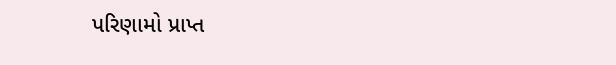પરિણામો પ્રાપ્ત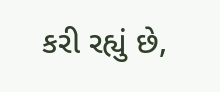કરી રહ્યું છે,